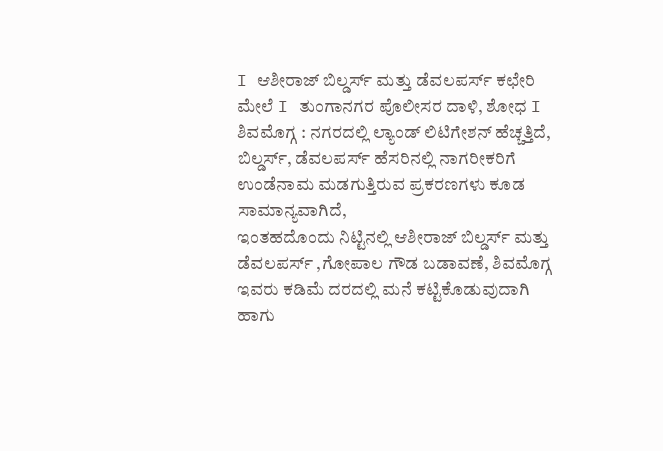I ಆಶೀರಾಜ್ ಬಿಲ್ಡರ್ಸ್ ಮತ್ತು ಡೆವಲಪರ್ಸ್ ಕಛೇರಿ ಮೇಲೆ I ತುಂಗಾನಗರ ಪೊಲೀಸರ ದಾಳಿ, ಶೋಧ I
ಶಿವಮೊಗ್ಗ : ನಗರದಲ್ಲಿ ಲ್ಯಾಂಡ್ ಲಿಟಿಗೇಶನ್ ಹೆಚ್ಚತ್ತಿದೆ, ಬಿಲ್ಡರ್ಸ್, ಡೆವಲಪರ್ಸ್ ಹೆಸರಿನಲ್ಲಿ ನಾಗರೀಕರಿಗೆ ಉಂಡೆನಾಮ ಮಡಗುತ್ತಿರುವ ಪ್ರಕರಣಗಳು ಕೂಡ ಸಾಮಾನ್ಯವಾಗಿದೆ,
ಇಂತಹದೊಂದು ನಿಟ್ಟಿನಲ್ಲಿ ಆಶೀರಾಜ್ ಬಿಲ್ಡರ್ಸ್ ಮತ್ತು ಡೆವಲಪರ್ಸ್ ,ಗೋಪಾಲ ಗೌಡ ಬಡಾವಣೆ, ಶಿವಮೊಗ್ಗ ಇವರು ಕಡಿಮೆ ದರದಲ್ಲಿ ಮನೆ ಕಟ್ಟಿಕೊಡುವುದಾಗಿ ಹಾಗು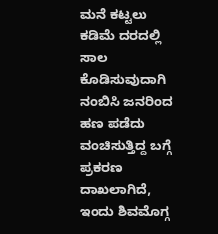ಮನೆ ಕಟ್ಟಲು ಕಡಿಮೆ ದರದಲ್ಲಿ ಸಾಲ ಕೊಡಿಸುವುದಾಗಿ ನಂಬಿಸಿ ಜನರಿಂದ ಹಣ ಪಡೆದು ವಂಚಿಸುತ್ತಿದ್ದ ಬಗ್ಗೆ ಪ್ರಕರಣ ದಾಖಲಾಗಿದೆ,
ಇಂದು ಶಿವಮೊಗ್ಗ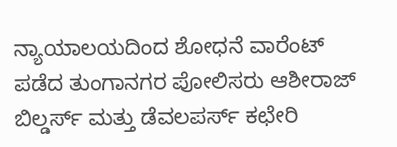ನ್ಯಾಯಾಲಯದಿಂದ ಶೋಧನೆ ವಾರೆಂಟ್ ಪಡೆದ ತುಂಗಾನಗರ ಪೋಲಿಸರು ಆಶೀರಾಜ್ ಬಿಲ್ಡರ್ಸ್ ಮತ್ತು ಡೆವಲಪರ್ಸ್ ಕಛೇರಿ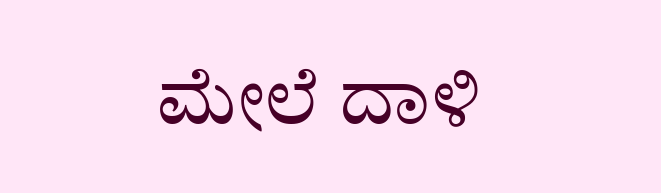ಮೇಲೆ ದಾಳಿ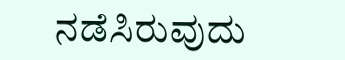ನಡೆಸಿರುವುದು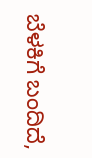ಬೆಳಕಿಗೆ ಬಂದಿದೆ,